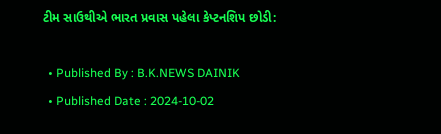ટીમ સાઉથીએ ભારત પ્રવાસ પહેલા કેપ્ટનશિપ છોડી:

  • Published By : B.K.NEWS DAINIK
  • Published Date : 2024-10-02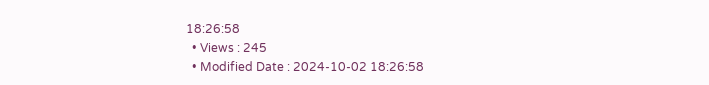18:26:58
  • Views : 245
  • Modified Date : 2024-10-02 18:26:58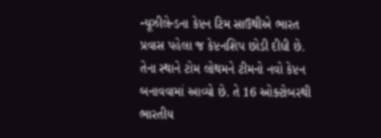ન્યૂઝીલેન્ડના કેપ્ટન ટિમ સાઉથીએ ભારત પ્રવાસ પહેલા જ કેપ્ટનશિપ છોડી દીધી છે. તેના સ્થાને ટોમ લોથમને ટીમનો નવો કેપ્ટન બનાવવામાં આવ્યો છે. તે 16 ઓક્ટોબરથી ભારતીય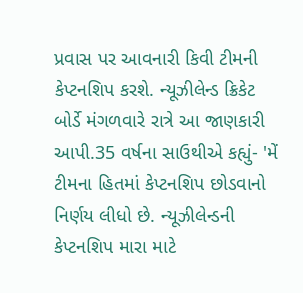પ્રવાસ પર આવનારી કિવી ટીમની કેપ્ટનશિપ કરશે. ન્યૂઝીલેન્ડ ક્રિકેટ બોર્ડે મંગળવારે રાત્રે આ જાણકારી આપી.35 વર્ષના સાઉથીએ કહ્યું- 'મેં ટીમના હિતમાં કેપ્ટનશિપ છોડવાનો નિર્ણય લીધો છે. ન્યૂઝીલેન્ડની કેપ્ટનશિપ મારા માટે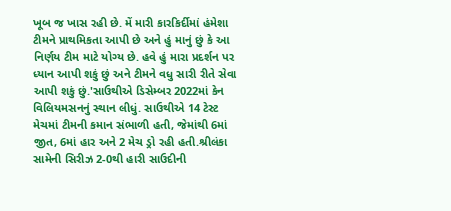ખૂબ જ ખાસ રહી છે. મેં મારી કારકિર્દીમાં હંમેશા ટીમને પ્રાથમિકતા આપી છે અને હું માનું છું કે આ નિર્ણય ટીમ માટે યોગ્ય છે. હવે હું મારા પ્રદર્શન પર ધ્યાન આપી શકું છું અને ટીમને વધુ સારી રીતે સેવા આપી શકું છું.'સાઉથીએ ડિસેમ્બર 2022માં કેન વિલિયમસનનું સ્થાન લીધું. સાઉથીએ 14 ટેસ્ટ મેચમાં ટીમની કમાન સંભાળી હતી, જેમાંથી 6માં જીત, 6માં હાર અને 2 મેચ ડ્રો રહી હતી.શ્રીલંકા સામેની સિરીઝ 2-0થી હારી સાઉદીની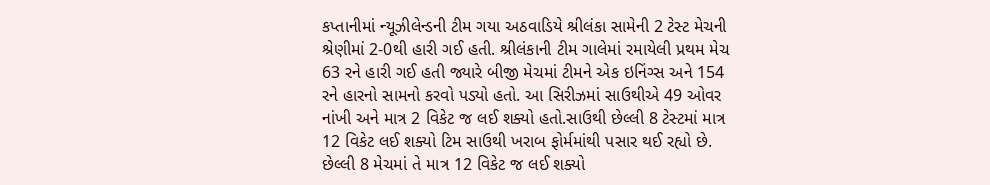કપ્તાનીમાં ન્યૂઝીલેન્ડની ટીમ ગયા અઠવાડિયે શ્રીલંકા સામેની 2 ટેસ્ટ મેચની શ્રેણીમાં 2-0થી હારી ગઈ હતી. શ્રીલંકાની ટીમ ગાલેમાં રમાયેલી પ્રથમ મેચ 63 રને હારી ગઈ હતી જ્યારે બીજી મેચમાં ટીમને એક ઇનિંગ્સ અને 154 રને હારનો સામનો કરવો પડ્યો હતો. આ સિરીઝમાં સાઉથીએ 49 ઓવર નાંખી અને માત્ર 2 વિકેટ જ લઈ શક્યો હતો.સાઉથી છેલ્લી 8 ટેસ્ટમાં માત્ર 12 વિકેટ લઈ શક્યો ટિમ સાઉથી ખરાબ ફોર્મમાંથી પસાર થઈ રહ્યો છે. છેલ્લી 8 મેચમાં તે માત્ર 12 વિકેટ જ લઈ શક્યો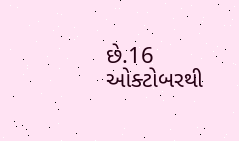છે.16 ઓક્ટોબરથી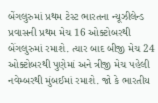બેંગલુરુમાં પ્રથમ ટેસ્ટ ભારતના ન્યૂઝીલેન્ડ પ્રવાસની પ્રથમ મેચ 16 ઓક્ટોબરથી બેંગલુરુમાં રમાશે. ત્યાર બાદ બીજી મેચ 24 ઓક્ટોબરથી પુણેમાં અને ત્રીજી મેચ પહેલી નવેમ્બરથી મુંબઈમાં રમાશે. જો કે ભારતીય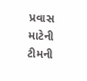પ્રવાસ માટેની ટીમની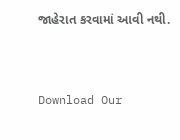જાહેરાત કરવામાં આવી નથી.



Download Our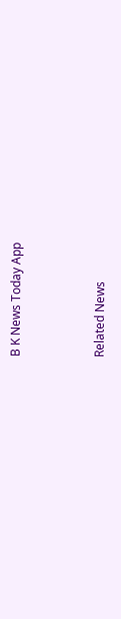B K News Today App



Related News